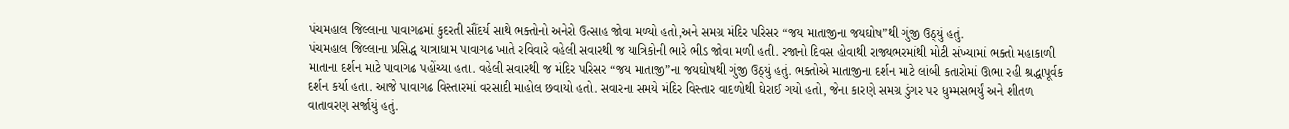પંચમહાલ જિલ્લાના પાવાગઢમાં કુદરતી સૌંદર્ય સાથે ભક્તોનો અનેરો ઉત્સાહ જોવા મળ્યો હતો,અને સમગ્ર મંદિર પરિસર “જય માતાજીના જયઘોષ”થી ગુંજી ઉઠ્યું હતું.
પંચમહાલ જિલ્લાના પ્રસિદ્ધ યાત્રાધામ પાવાગઢ ખાતે રવિવારે વહેલી સવારથી જ યાત્રિકોની ભારે ભીડ જોવા મળી હતી. રજાનો દિવસ હોવાથી રાજ્યભરમાંથી મોટી સંખ્યામાં ભક્તો મહાકાળી માતાના દર્શન માટે પાવાગઢ પહોંચ્યા હતા. વહેલી સવારથી જ મંદિર પરિસર “જય માતાજી”ના જયઘોષથી ગુંજી ઉઠ્યું હતું. ભક્તોએ માતાજીના દર્શન માટે લાંબી કતારોમાં ઊભા રહી શ્રદ્ધાપૂર્વક દર્શન કર્યા હતા. આજે પાવાગઢ વિસ્તારમાં વરસાદી માહોલ છવાયો હતો. સવારના સમયે મંદિર વિસ્તાર વાદળોથી ઘેરાઈ ગયો હતો, જેના કારણે સમગ્ર ડુંગર પર ધુમ્મસભર્યું અને શીતળ વાતાવરણ સર્જાયું હતું.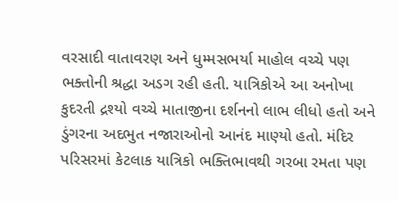વરસાદી વાતાવરણ અને ધુમ્મસભર્યા માહોલ વચ્ચે પણ ભક્તોની શ્રદ્ધા અડગ રહી હતી. યાત્રિકોએ આ અનોખા કુદરતી દ્રશ્યો વચ્ચે માતાજીના દર્શનનો લાભ લીધો હતો અને ડુંગરના અદભુત નજારાઓનો આનંદ માણ્યો હતો. મંદિર પરિસરમાં કેટલાક યાત્રિકો ભક્તિભાવથી ગરબા રમતા પણ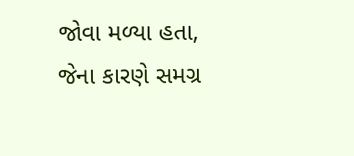જોવા મળ્યા હતા, જેના કારણે સમગ્ર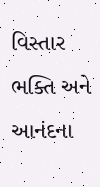વિસ્તાર ભક્તિ અને આનંદના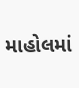માહોલમાં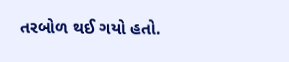તરબોળ થઈ ગયો હતો.